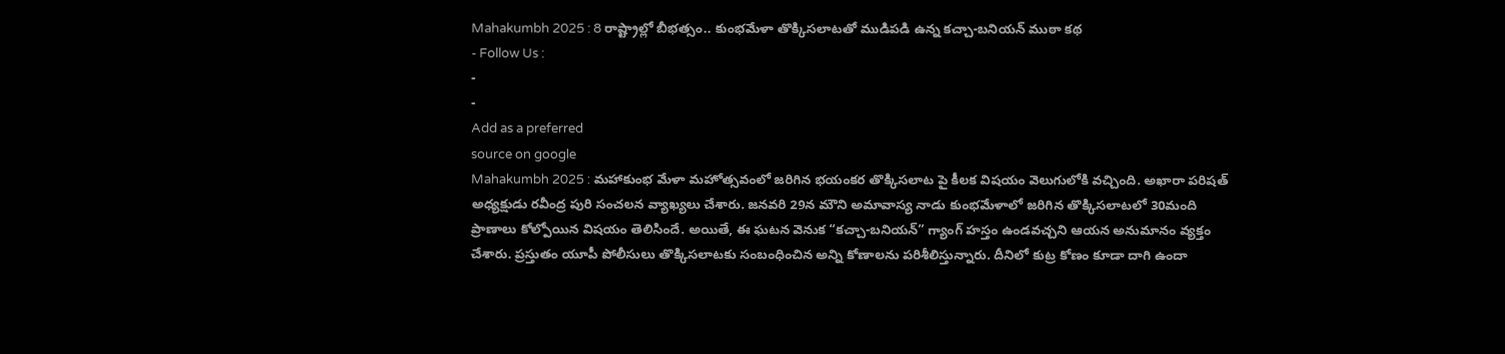Mahakumbh 2025 : 8 రాష్ట్రాల్లో బీభత్సం.. కుంభమేళా తొక్కిసలాటతో ముడిపడి ఉన్న కచ్చా-బనియన్ ముఠా కథ
- Follow Us :
-
-
Add as a preferred
source on google
Mahakumbh 2025 : మహాకుంభ మేళా మహోత్సవంలో జరిగిన భయంకర తొక్కిసలాట పై కీలక విషయం వెలుగులోకి వచ్చింది. అఖారా పరిషత్ అధ్యక్షుడు రవీంద్ర పురి సంచలన వ్యాఖ్యలు చేశారు. జనవరి 29న మౌని అమావాస్య నాడు కుంభమేళాలో జరిగిన తొక్కిసలాటలో 30మంది ప్రాణాలు కోల్పోయిన విషయం తెలిసిందే. అయితే, ఈ ఘటన వెనుక “కచ్చా-బనియన్” గ్యాంగ్ హస్తం ఉండవచ్చని ఆయన అనుమానం వ్యక్తం చేశారు. ప్రస్తుతం యూపీ పోలీసులు తొక్కిసలాటకు సంబంధించిన అన్ని కోణాలను పరిశీలిస్తున్నారు. దీనిలో కుట్ర కోణం కూడా దాగి ఉందా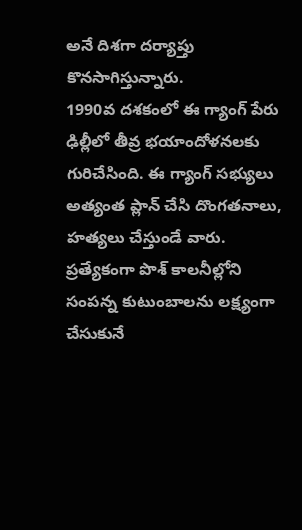అనే దిశగా దర్యాప్తు కొనసాగిస్తున్నారు.
1990వ దశకంలో ఈ గ్యాంగ్ పేరు ఢిల్లీలో తీవ్ర భయాందోళనలకు గురిచేసింది. ఈ గ్యాంగ్ సభ్యులు అత్యంత ప్లాన్ చేసి దొంగతనాలు, హత్యలు చేస్తుండే వారు. ప్రత్యేకంగా పొశ్ కాలనీల్లోని సంపన్న కుటుంబాలను లక్ష్యంగా చేసుకునే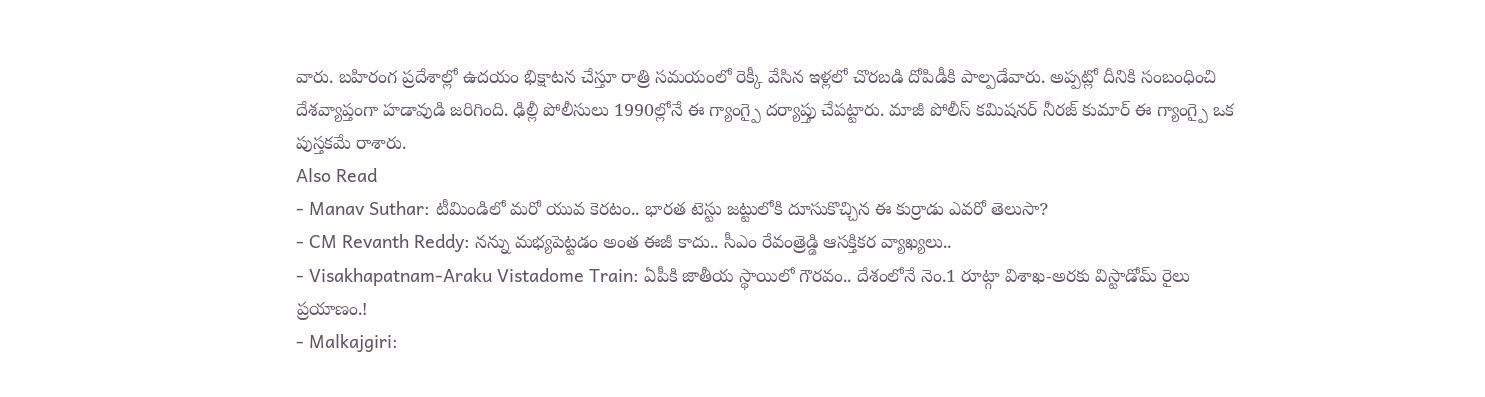వారు. బహిరంగ ప్రదేశాల్లో ఉదయం భిక్షాటన చేస్తూ రాత్రి సమయంలో రెక్కీ వేసిన ఇళ్లలో చొరబడి దోపిడీకి పాల్పడేవారు. అప్పట్లో దీనికి సంబంధించి దేశవ్యాప్తంగా హడావుడి జరిగింది. ఢిల్లీ పోలీసులు 1990ల్లోనే ఈ గ్యాంగ్పై దర్యాప్తు చేపట్టారు. మాజీ పోలీస్ కమిషనర్ నీరజ్ కుమార్ ఈ గ్యాంగ్పై ఒక పుస్తకమే రాశారు.
Also Read
- Manav Suthar: టీమిండిలో మరో యువ కెరటం.. భారత టెస్టు జట్టులోకి దూసుకొచ్చిన ఈ కుర్రాడు ఎవరో తెలుసా?
- CM Revanth Reddy: నన్ను మభ్యపెట్టడం అంత ఈజీ కాదు.. సీఎం రేవంత్రెడ్డి ఆసక్తికర వ్యాఖ్యలు..
- Visakhapatnam-Araku Vistadome Train: ఏపీకి జాతీయ స్థాయిలో గౌరవం.. దేశంలోనే నెం.1 రూట్గా విశాఖ-అరకు విస్టాడోమ్ రైలు ప్రయాణం.!
- Malkajgiri: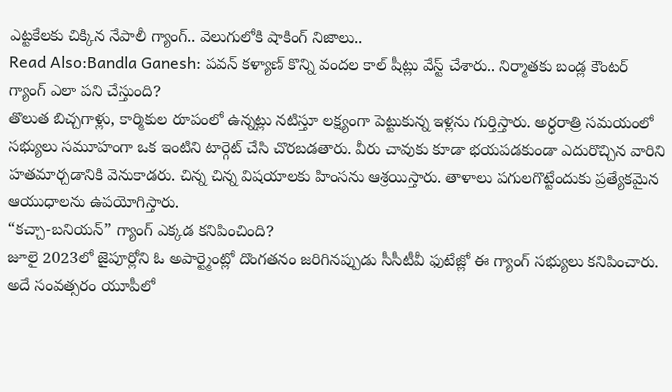ఎట్టకేలకు చిక్కిన నేపాలీ గ్యాంగ్.. వెలుగులోకి షాకింగ్ నిజాలు..
Read Also:Bandla Ganesh: పవన్ కళ్యాణ్ కొన్ని వందల కాల్ షీట్లు వేస్ట్ చేశారు.. నిర్మాతకు బండ్ల కౌంటర్
గ్యాంగ్ ఎలా పని చేస్తుంది?
తొలుత బిచ్చగాళ్లు, కార్మికుల రూపంలో ఉన్నట్లు నటిస్తూ లక్ష్యంగా పెట్టుకున్న ఇళ్లను గుర్తిస్తారు. అర్ధరాత్రి సమయంలో సభ్యులు సమూహంగా ఒక ఇంటిని టార్గెట్ చేసి చొరబడతారు. వీరు చావుకు కూడా భయపడకుండా ఎదురొచ్చిన వారిని హతమార్చడానికి వెనుకాడరు. చిన్న చిన్న విషయాలకు హింసను ఆశ్రయిస్తారు. తాళాలు పగులగొట్టేందుకు ప్రత్యేకమైన ఆయుధాలను ఉపయోగిస్తారు.
“కచ్చా-బనియన్” గ్యాంగ్ ఎక్కడ కనిపించింది?
జూలై 2023లో జైపూర్లోని ఓ అపార్ట్మెంట్లో దొంగతనం జరిగినప్పుడు సీసీటీవీ ఫుటేజ్లో ఈ గ్యాంగ్ సభ్యులు కనిపించారు. అదే సంవత్సరం యూపీలో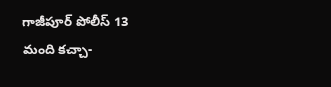గాజీపూర్ పోలీస్ 13 మంది కచ్చా-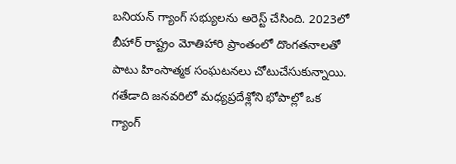బనియన్ గ్యాంగ్ సభ్యులను అరెస్ట్ చేసింది. 2023లో బీహార్ రాష్ట్రం మోతిహారి ప్రాంతంలో దొంగతనాలతో పాటు హింసాత్మక సంఘటనలు చోటుచేసుకున్నాయి. గతేడాది జనవరిలో మధ్యప్రదేశ్లోని భోపాల్లో ఒక గ్యాంగ్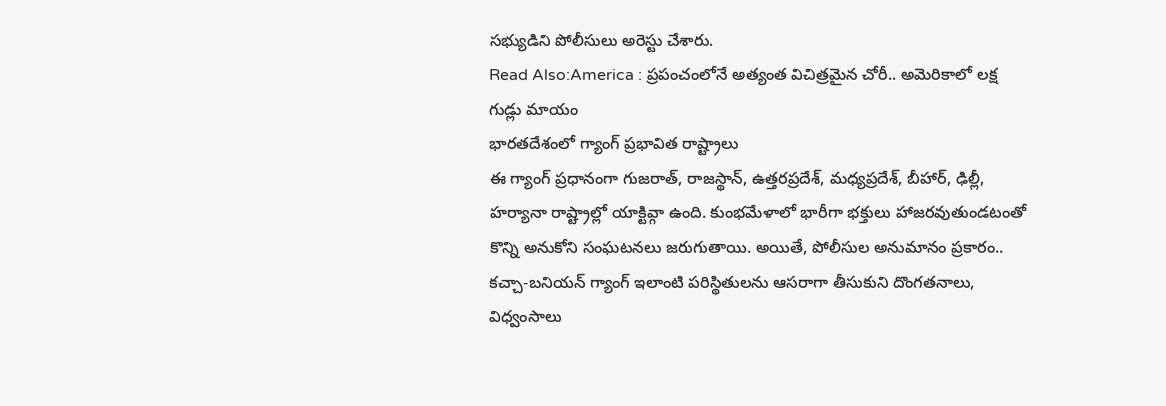సభ్యుడిని పోలీసులు అరెస్టు చేశారు.
Read Also:America : ప్రపంచంలోనే అత్యంత విచిత్రమైన చోరీ.. అమెరికాలో లక్ష గుడ్లు మాయం
భారతదేశంలో గ్యాంగ్ ప్రభావిత రాష్ట్రాలు
ఈ గ్యాంగ్ ప్రధానంగా గుజరాత్, రాజస్థాన్, ఉత్తరప్రదేశ్, మధ్యప్రదేశ్, బీహార్, ఢిల్లీ, హర్యానా రాష్ట్రాల్లో యాక్టివ్గా ఉంది. కుంభమేళాలో భారీగా భక్తులు హాజరవుతుండటంతో కొన్ని అనుకోని సంఘటనలు జరుగుతాయి. అయితే, పోలీసుల అనుమానం ప్రకారం.. కచ్చా-బనియన్ గ్యాంగ్ ఇలాంటి పరిస్థితులను ఆసరాగా తీసుకుని దొంగతనాలు, విధ్వంసాలు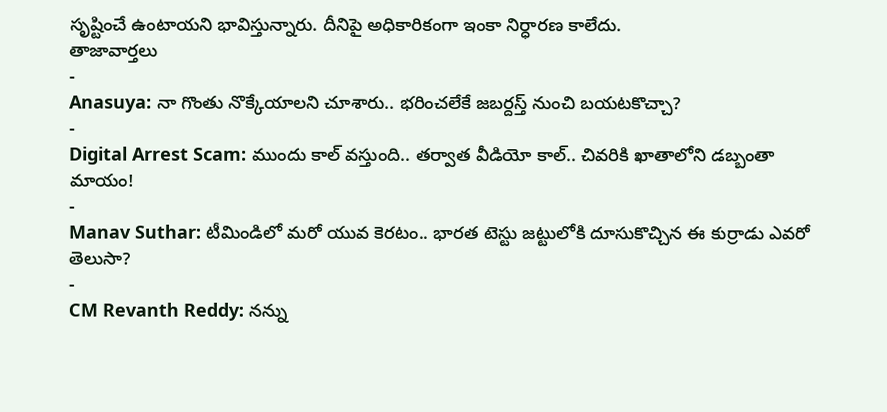సృష్టించే ఉంటాయని భావిస్తున్నారు. దీనిపై అధికారికంగా ఇంకా నిర్ధారణ కాలేదు.
తాజావార్తలు
-
Anasuya: నా గొంతు నొక్కేయాలని చూశారు.. భరించలేకే జబర్దస్త్ నుంచి బయటకొచ్చా?
-
Digital Arrest Scam: ముందు కాల్ వస్తుంది.. తర్వాత వీడియో కాల్.. చివరికి ఖాతాలోని డబ్బంతా మాయం!
-
Manav Suthar: టీమిండిలో మరో యువ కెరటం.. భారత టెస్టు జట్టులోకి దూసుకొచ్చిన ఈ కుర్రాడు ఎవరో తెలుసా?
-
CM Revanth Reddy: నన్ను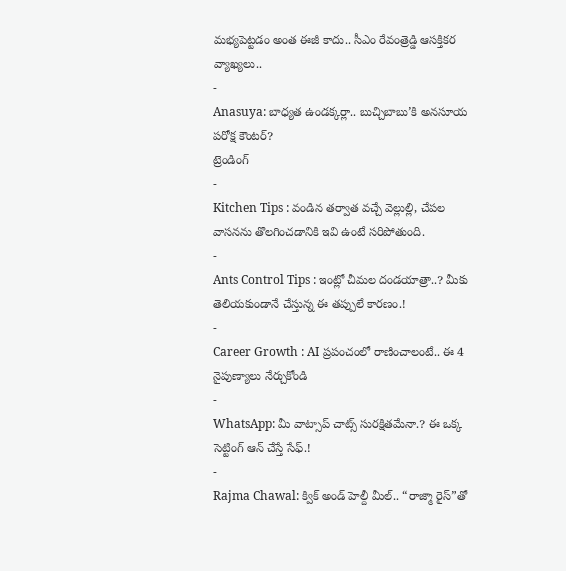మభ్యపెట్టడం అంత ఈజీ కాదు.. సీఎం రేవంత్రెడ్డి ఆసక్తికర వ్యాఖ్యలు..
-
Anasuya: బాధ్యత ఉండక్కర్లా.. బుచ్చిబాబు’కి అనసూయ పరోక్ష కౌంటర్?
ట్రెండింగ్
-
Kitchen Tips : వండిన తర్వాత వచ్చే వెల్లుల్లి, చేపల వాసనను తొలగించడానికి ఇవి ఉంటే సరిపోతుంది.
-
Ants Control Tips : ఇంట్లో చీమల దండయాత్రా..? మీకు తెలియకుండానే చేస్తున్న ఈ తప్పులే కారణం.!
-
Career Growth : AI ప్రపంచంలో రాణించాలంటే.. ఈ 4 నైపుణ్యాలు నేర్చుకోండి
-
WhatsApp: మీ వాట్సాప్ చాట్స్ సురక్షితమేనా.? ఈ ఒక్క సెట్టింగ్ ఆన్ చేస్తే సేఫ్.!
-
Rajma Chawal: క్విక్ అండ్ హెల్దీ మీల్.. “రాజ్మా రైస్”తో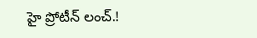హై ప్రోటీన్ లంచ్.!